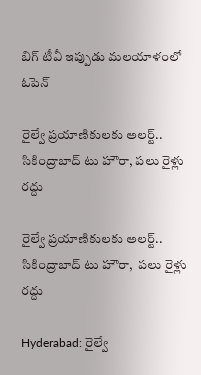బిగ్ టీవీ ఇప్పుడు మలయాళంలో
ఓపెన్

రైల్వే ప్రయాణికులకు అలర్ట్.. సికింద్రాబాద్ టు హౌరా, పలు రైళ్లు రద్దు

రైల్వే ప్రయాణికులకు అలర్ట్..  సికింద్రాబాద్ టు హౌరా,  పలు రైళ్లు రద్దు

Hyderabad: రైల్వే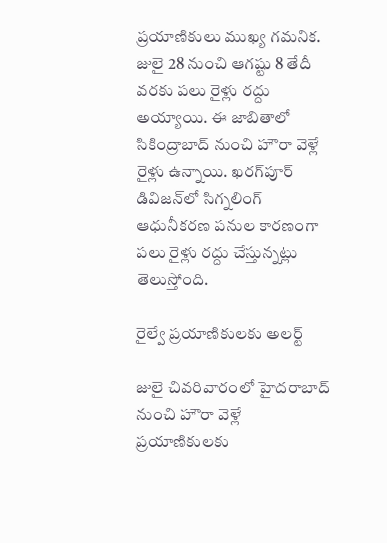ప్రయాణికులు ముఖ్య గమనిక. జులై 28 నుంచి ఆగష్టు 8 తేదీ వరకు పలు రైళ్లు రద్దు అయ్యాయి. ఈ జాబితాలో సికింద్రాబాద్ నుంచి హౌరా వెళ్లే రైళ్లు ఉన్నాయి. ఖరగ్‌పూర్ డివిజన్‌లో సిగ్నలింగ్ ఆధునీకరణ పనుల కారణంగా పలు రైళ్లు రద్దు చేస్తున్నట్లు తెలుస్తోంది.

రైల్వే ప్రయాణికులకు అలర్ట్

జులై చివరివారంలో హైదరాబాద్ నుంచి హౌరా వెళ్లే ప్రయాణికులకు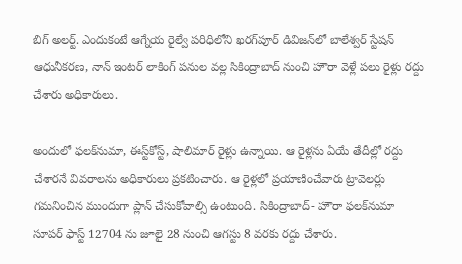బిగ్ అలర్ట్. ఎందుకంటే ఆగ్నేయ రైల్వే పరిధిలోని ఖరగ్‌పూర్ డివిజన్‌లో బాలేశ్వర్ స్టేషన్ ఆధునీకరణ, నాన్ ఇంటర్ లాకింగ్ పనుల వల్ల సికింద్రాబాద్ నుంచి హౌరా వెళ్లే పలు రైళ్లు రద్దు చేశారు అధికారులు.

అందులో ఫలక్‌నుమా, ఈస్ట్‌కోస్ట్, షాలిమార్ రైళ్లు ఉన్నాయి. ఆ రైళ్లను ఏయే తేదీల్లో రద్దు చేశారనే వివరాలను అధికారులు ప్రకటించారు. ఆ రైళ్లలో ప్రయాణించేవారు ట్రావెలర్లు గమనించిన ముందుగా ప్లాన్ చేసుకోవాల్సి ఉంటుంది. సికింద్రాబాద్- హౌరా ఫలక్‌నుమా సూపర్ ఫాస్ట్ 12704 ను జూలై 28 నుంచి ఆగస్టు 8 వరకు రద్దు చేశారు.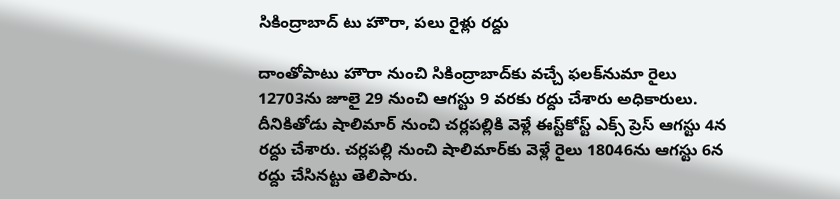సికింద్రాబాద్ టు హౌరా, పలు రైళ్లు రద్దు

దాంతోపాటు హౌరా నుంచి సికింద్రాబాద్‌కు వచ్చే ఫలక్‌నుమా రైలు 12703ను జూలై 29 నుంచి ఆగస్టు 9 వరకు రద్దు చేశారు అధికారులు. దీనికితోడు షాలిమార్ నుంచి చర్లపల్లికి వెళ్లే ఈస్ట్‌కోస్ట్ ఎక్స్ ప్రెస్ ఆగస్టు 4న రద్దు చేశారు. చర్లపల్లి నుంచి షాలిమార్‌కు వెళ్లే రైలు 18046ను ఆగస్టు 6న రద్దు చేసినట్టు తెలిపారు.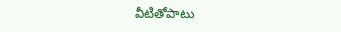వీటితోపాటు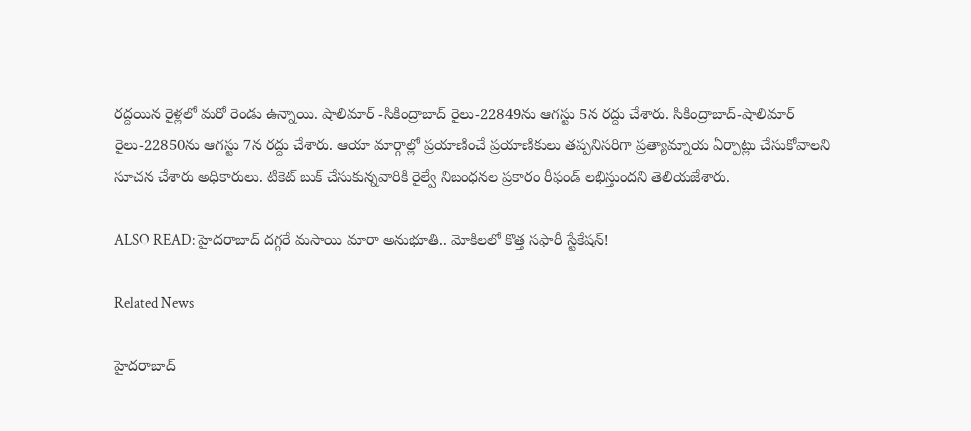రద్దయిన రైళ్లలో మరో రెండు ఉన్నాయి. షాలిమార్ -సికింద్రాబాద్ రైలు-22849ను ఆగస్టు 5న రద్దు చేశారు. సికింద్రాబాద్-షాలిమార్ రైలు-22850ను ఆగస్టు 7న రద్దు చేశారు. ఆయా మార్గాల్లో ప్రయాణించే ప్రయాణికులు తప్పనిసరిగా ప్రత్యామ్నాయ ఏర్పాట్లు చేసుకోవాలని సూచన చేశారు అధికారులు. టికెట్ బుక్ చేసుకున్నవారికి రైల్వే నిబంధనల ప్రకారం రీఫండ్ లభిస్తుందని తెలియజేశారు.

ALSO READ: హైదరాబాద్ దగ్గరే మసాయి మారా అనుభూతి.. మోకిలలో కొత్త సఫారీ స్టేకేషన్!

Related News

హైదరాబాద్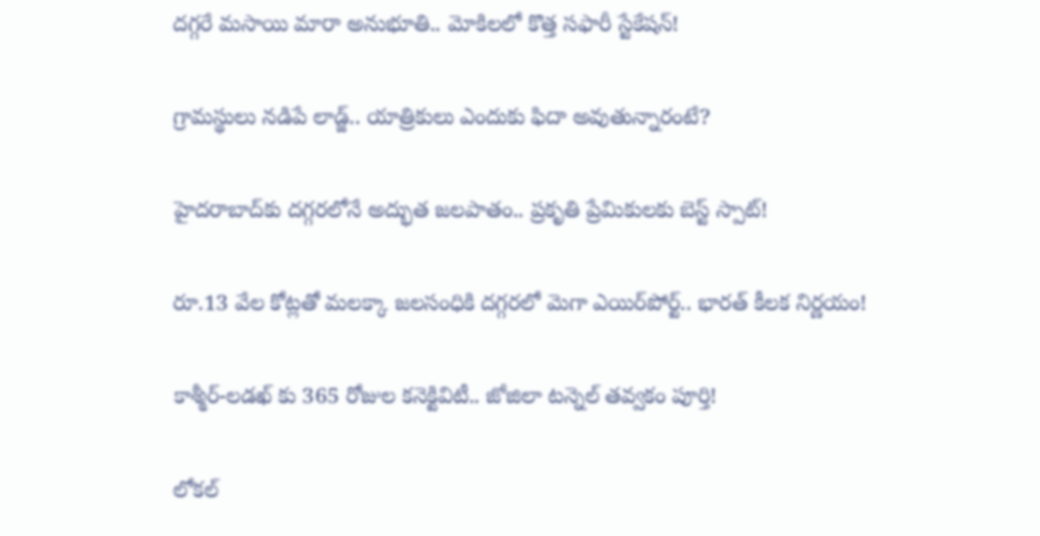దగ్గరే మసాయి మారా అనుభూతి.. మోకిలలో కొత్త సఫారీ స్టేకేషన్!

గ్రామస్థులు నడిపే లాడ్జ్‌.. యాత్రికులు ఎందుకు ఫిదా అవుతున్నారంటే?

హైదరాబాద్‌కు దగ్గరలోనే అద్భుత జలపాతం.. ప్రకృతి ప్రేమికులకు బెస్ట్ స్పాట్!

రూ.13 వేల కోట్లతో మలక్కా జలసంధికి దగ్గరలో మెగా ఎయిర్‌పోర్ట్.. భారత్ కీలక నిర్ణయం!

కాశ్మీర్-లడఖ్‌ కు 365 రోజుల కనెక్టివిటీ.. జోజిలా టన్నెల్ తవ్వకం పూర్తి!

లోకల్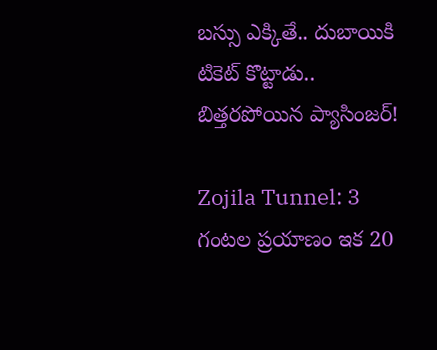బస్సు ఎక్కితే.. దుబాయికి టికెట్ కొట్టాడు.. బిత్తరపోయిన ప్యాసింజర్!

Zojila Tunnel: 3 గంటల ప్రయాణం ఇక 20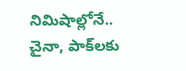నిమిషాల్లోనే.. చైనా, పాక్‌లకు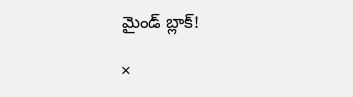మైండ్ బ్లాక్!

×